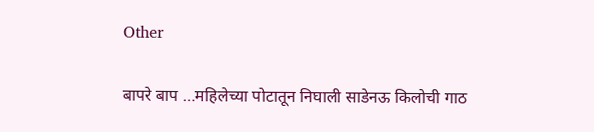Other

बापरे बाप …महिलेच्या पोटातून निघाली साडेनऊ किलोची गाठ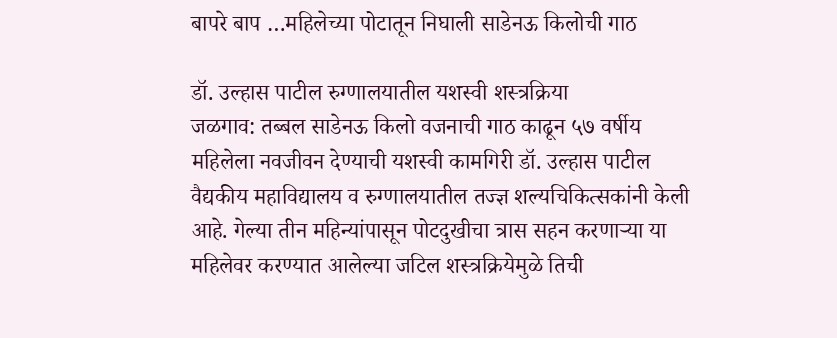बापरे बाप …महिलेच्या पोटातून निघाली साडेनऊ किलोची गाठ

डॉ. उल्हास पाटील रुग्णालयातील यशस्वी शस्त्रक्रिया
जळगाव: तब्बल साडेनऊ किलो वजनाची गाठ काढून ५७ वर्षीय महिलेला नवजीवन देण्याची यशस्वी कामगिरी डॉ. उल्हास पाटील वैद्यकीय महाविद्यालय व रुग्णालयातील तज्ज्ञ शल्यचिकित्सकांनी केली आहे. गेल्या तीन महिन्यांपासून पोटदुखीचा त्रास सहन करणार्‍या या महिलेवर करण्यात आलेल्या जटिल शस्त्रक्रियेमुळे तिची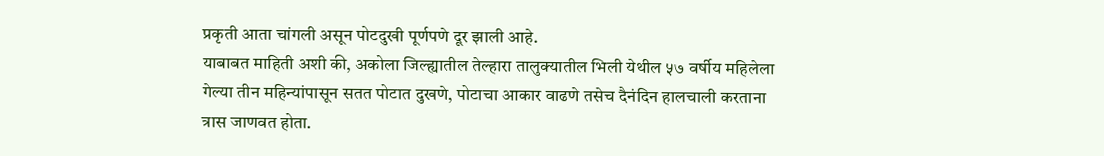प्रकृती आता चांगली असून पोटदुखी पूर्णपणे दूर झाली आहे.
याबाबत माहिती अशी की, अकोला जिल्ह्यातील तेल्हारा तालुक्यातील भिली येथील ५७ वर्षीय महिलेला गेल्या तीन महिन्यांपासून सतत पोटात दुखणे, पोटाचा आकार वाढणे तसेच दैनंदिन हालचाली करताना त्रास जाणवत होता.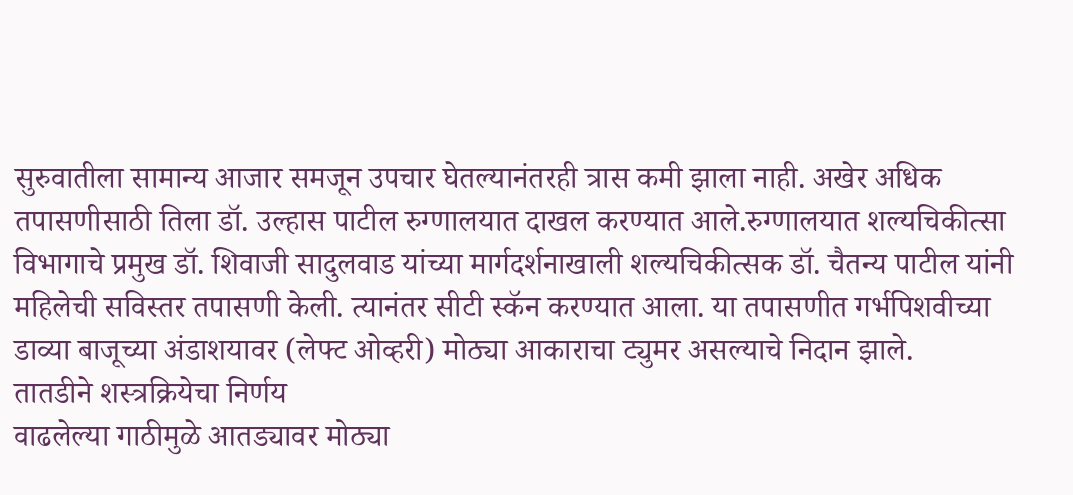सुरुवातीला सामान्य आजार समजून उपचार घेतल्यानंतरही त्रास कमी झाला नाही. अखेर अधिक तपासणीसाठी तिला डॉ. उल्हास पाटील रुग्णालयात दाखल करण्यात आले.रुग्णालयात शल्यचिकीत्सा विभागाचे प्रमुख डॉ. शिवाजी सादुलवाड यांच्या मार्गदर्शनाखाली शल्यचिकीत्सक डॉ. चैतन्य पाटील यांनी महिलेची सविस्तर तपासणी केली. त्यानंतर सीटी स्कॅन करण्यात आला. या तपासणीत गर्भपिशवीच्या डाव्या बाजूच्या अंडाशयावर (लेफ्ट ओव्हरी) मोठ्या आकाराचा ट्युमर असल्याचे निदान झाले.
तातडीने शस्त्रक्रियेचा निर्णय
वाढलेल्या गाठीमुळे आतड्यावर मोठ्या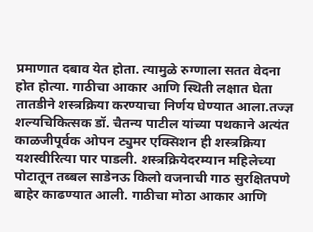प्रमाणात दबाव येत होता. त्यामुळे रुग्णाला सतत वेदना होत होत्या. गाठीचा आकार आणि स्थिती लक्षात घेता तातडीने शस्त्रक्रिया करण्याचा निर्णय घेण्यात आला.तज्ज्ञ शल्यचिकित्सक डॉ. चैतन्य पाटील यांच्या पथकाने अत्यंत काळजीपूर्वक ओपन ट्युमर एक्सिशन ही शस्त्रक्रिया यशस्वीरित्या पार पाडली. शस्त्रक्रियेदरम्यान महिलेच्या पोटातून तब्बल साडेनऊ किलो वजनाची गाठ सुरक्षितपणे बाहेर काढण्यात आली. गाठीचा मोठा आकार आणि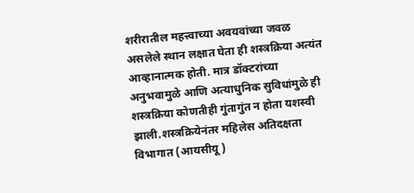शरीरातील महत्त्वाच्या अवयवांच्या जवळ असलेले स्थान लक्षात घेता ही शस्त्रक्रिया अत्यंत आव्हानात्मक होती. मात्र डॉक्टरांच्या अनुभवामुळे आणि अत्याधुनिक सुविधांमुळे ही शस्त्रक्रिया कोणतीही गुंतागुंत न होता यशस्वी झाली.शस्त्रक्रियेनंतर महिलेस अतिदक्षता विभागात (आयसीयू)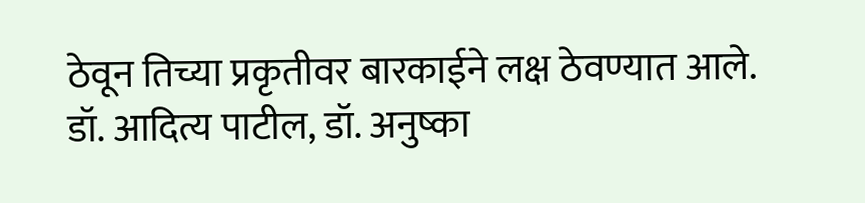ठेवून तिच्या प्रकृतीवर बारकाईने लक्ष ठेवण्यात आले. डॉ. आदित्य पाटील, डॉ. अनुष्का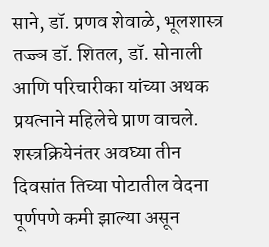साने, डॉ. प्रणव शेवाळे, भूलशास्त्र तज्ज्ञ डॉ. शितल, डॉ. सोनाली आणि परिचारीका यांच्या अथक प्रयत्नाने महिलेचे प्राण वाचले. शस्त्रक्रियेनंतर अवघ्या तीन दिवसांत तिच्या पोटातील वेदना पूर्णपणे कमी झाल्या असून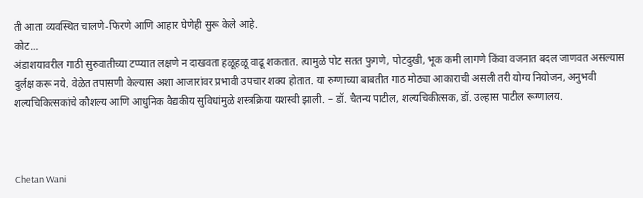ती आता व्यवस्थित चालणे-फिरणे आणि आहार घेणेही सुरू केले आहे.
कोट…
अंडाशयावरील गाठी सुरुवातीच्या टप्प्यात लक्षणे न दाखवता हळूहळू वाढू शकतात. त्यामुळे पोट सतत फुगणे, पोटदुखी, भूक कमी लागणे किंवा वजनात बदल जाणवत असल्यास दुर्लक्ष करू नये. वेळेत तपासणी केल्यास अशा आजारांवर प्रभावी उपचार शक्य होतात. या रुग्णाच्या बाबतीत गाठ मोठ्या आकाराची असली तरी योग्य नियोजन, अनुभवी शल्यचिकित्सकांचे कौशल्य आणि आधुनिक वैद्यकीय सुविधांमुळे शस्त्रक्रिया यशस्वी झाली. – डॉ. चैतन्य पाटील, शल्यचिकीत्सक, डॉ. उल्हास पाटील रूग्णालय.



Chetan Wani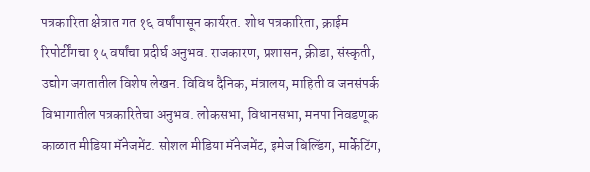पत्रकारिता क्षेत्रात गत १६ वर्षांपासून कार्यरत. शोध पत्रकारिता, क्राईम रिपोर्टींगचा १५ वर्षांचा प्रदीर्घ अनुभव. राजकारण, प्रशासन, क्रीडा, संस्कृती, उद्योग जगतातील विशेष लेखन. विविध दैनिक, मंत्रालय, माहिती व जनसंपर्क विभागातील पत्रकारितेचा अनुभव. लोकसभा, विधानसभा, मनपा निवडणूक काळात मीडिया मॅनेजमेंट. सोशल मीडिया मॅनेजमेंट, इमेज बिल्डिंग, मार्केटिंग,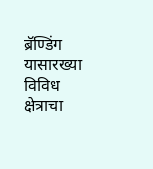ब्रॅण्डिंग यासारख्या विविध क्षेत्राचा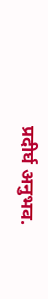प्रदीर्घ अनुभव.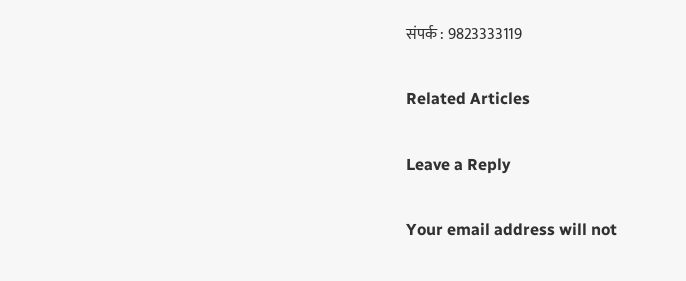संपर्क : 9823333119

Related Articles

Leave a Reply

Your email address will not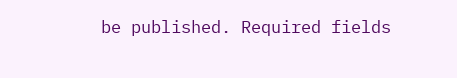be published. Required fields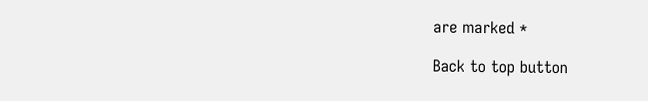are marked *

Back to top button